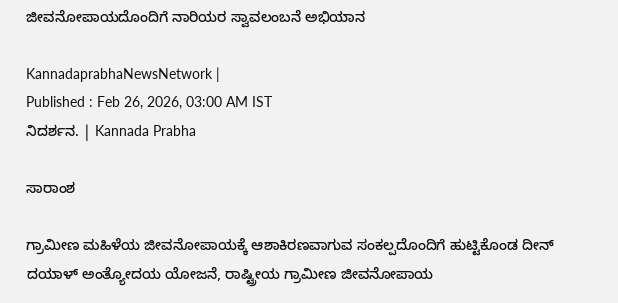ಜೀವನೋಪಾಯದೊಂದಿಗೆ ನಾರಿಯರ ಸ್ವಾವಲಂಬನೆ ಅಭಿಯಾನ

KannadaprabhaNewsNetwork |
Published : Feb 26, 2026, 03:00 AM IST
ನಿದರ್ಶನ‌. | Kannada Prabha

ಸಾರಾಂಶ

ಗ್ರಾಮೀಣ ಮಹಿಳೆಯ ಜೀವನೋಪಾಯಕ್ಕೆ ಆಶಾಕಿರಣವಾಗುವ ಸಂಕಲ್ಪದೊಂದಿಗೆ ಹುಟ್ಟಿಕೊಂಡ ದೀನ್ ದಯಾಳ್ ಅಂತ್ಯೋದಯ ಯೋಜನೆ, ರಾಷ್ಟ್ರೀಯ ಗ್ರಾಮೀಣ ಜೀವನೋಪಾಯ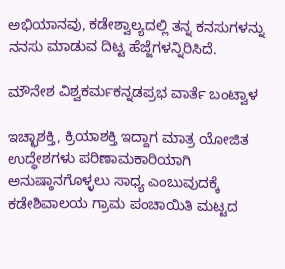ಅಭಿಯಾನವು, ಕಡೇಶ್ವಾಲ್ಯದಲ್ಲಿ ತನ್ನ ಕನಸುಗಳನ್ನು‌ ನನಸು ಮಾಡುವ ದಿಟ್ಟ ಹೆಜ್ಜೆಗಳನ್ನಿರಿಸಿದೆ.

ಮೌನೇಶ ವಿಶ್ವಕರ್ಮಕನ್ನಡಪ್ರಭ ವಾರ್ತೆ ಬಂಟ್ವಾಳ

ಇಚ್ಛಾಶಕ್ತಿ, ಕ್ರಿಯಾಶಕ್ತಿ ಇದ್ದಾಗ ಮಾತ್ರ ಯೋಜಿತ ಉದ್ಧೇಶಗಳು ಪರಿಣಾಮಕಾರಿಯಾಗಿ ಅನುಷ್ಠಾನಗೊಳ್ಳಲು ಸಾಧ್ಯ ಎಂಬುವುದಕ್ಕೆ ಕಡೇಶಿವಾಲಯ ಗ್ರಾಮ ಪಂಚಾಯಿತಿ ಮಟ್ಟದ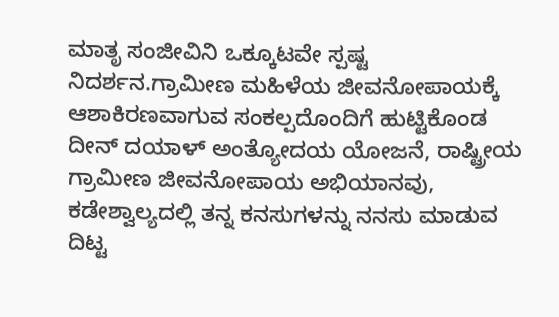ಮಾತೃ ಸಂಜೀವಿನಿ ಒಕ್ಕೂಟವೇ ಸ್ಪಷ್ಟ ನಿದರ್ಶನ‌.ಗ್ರಾಮೀಣ ಮಹಿಳೆಯ ಜೀವನೋಪಾಯಕ್ಕೆ ಆಶಾಕಿರಣವಾಗುವ ಸಂಕಲ್ಪದೊಂದಿಗೆ ಹುಟ್ಟಿಕೊಂಡ ದೀನ್ ದಯಾಳ್ ಅಂತ್ಯೋದಯ ಯೋಜನೆ, ರಾಷ್ಟ್ರೀಯ ಗ್ರಾಮೀಣ ಜೀವನೋಪಾಯ ಅಭಿಯಾನವು, ಕಡೇಶ್ವಾಲ್ಯದಲ್ಲಿ ತನ್ನ ಕನಸುಗಳನ್ನು‌ ನನಸು ಮಾಡುವ ದಿಟ್ಟ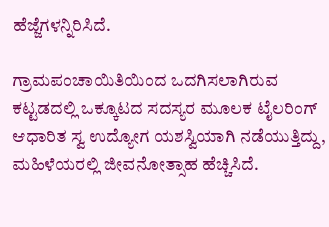ಹೆಜ್ಜೆಗಳನ್ನಿರಿಸಿದೆ.

ಗ್ರಾಮಪಂಚಾಯಿತಿಯಿಂದ ಒದಗಿಸಲಾಗಿರುವ ಕಟ್ಟಡದಲ್ಲಿ ಒಕ್ಕೂಟದ ಸದಸ್ಯರ ಮೂಲಕ ಟೈಲರಿಂಗ್ ಆಧಾರಿತ ಸ್ವ ಉದ್ಯೋಗ ಯಶಸ್ವಿಯಾಗಿ ನಡೆಯುತ್ತಿದ್ದು, ಮಹಿಳೆಯರಲ್ಲಿ ಜೀವನೋತ್ಸಾಹ ಹೆಚ್ಚಿಸಿದೆ.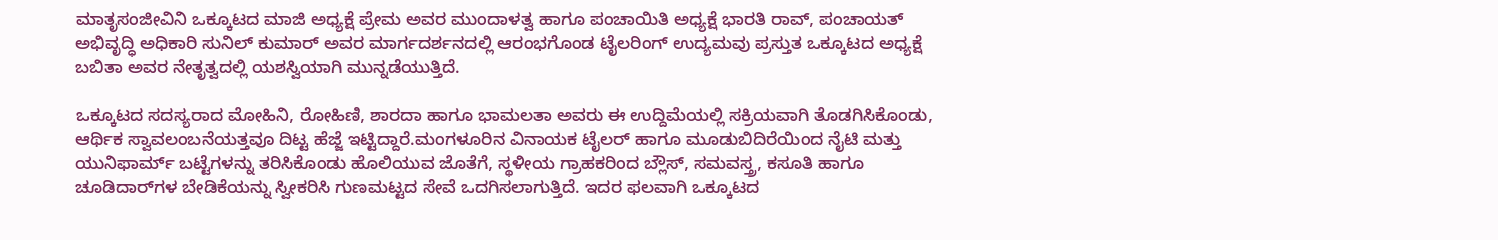ಮಾತೃಸಂಜೀವಿನಿ ಒಕ್ಕೂಟದ ಮಾಜಿ ಅಧ್ಯಕ್ಷೆ ಪ್ರೇಮ ಅವರ ಮುಂದಾಳತ್ವ ಹಾಗೂ ಪಂಚಾಯಿತಿ ಅಧ್ಯಕ್ಷೆ ಭಾರತಿ ರಾವ್, ಪಂಚಾಯತ್ ಅಭಿವೃದ್ಧಿ ಅಧಿಕಾರಿ ಸುನಿಲ್ ಕುಮಾರ್ ಅವರ ಮಾರ್ಗದರ್ಶನದಲ್ಲಿ ಆರಂಭಗೊಂಡ ಟೈಲರಿಂಗ್ ಉದ್ಯಮವು ಪ್ರಸ್ತುತ ಒಕ್ಕೂಟದ ಅಧ್ಯಕ್ಷೆ ಬಬಿತಾ ಅವರ ನೇತೃತ್ವದಲ್ಲಿ ಯಶಸ್ವಿಯಾಗಿ ಮುನ್ನಡೆಯುತ್ತಿದೆ.

ಒಕ್ಕೂಟದ ಸದಸ್ಯರಾದ ಮೋಹಿನಿ, ರೋಹಿಣಿ, ಶಾರದಾ ಹಾಗೂ ಭಾಮಲತಾ ಅವರು ಈ ಉದ್ದಿಮೆಯಲ್ಲಿ ಸಕ್ರಿಯವಾಗಿ ತೊಡಗಿಸಿಕೊಂಡು, ಆರ್ಥಿಕ ಸ್ವಾವಲಂಬನೆಯತ್ತವೂ ದಿಟ್ಟ ಹೆಜ್ಜೆ ಇಟ್ಟಿದ್ದಾರೆ.ಮಂಗಳೂರಿನ ವಿನಾಯಕ ಟೈಲರ್ ಹಾಗೂ ಮೂಡುಬಿದಿರೆಯಿಂದ ನೈಟಿ ಮತ್ತು ಯುನಿಫಾರ್ಮ್ ಬಟ್ಟೆಗಳನ್ನು ತರಿಸಿಕೊಂಡು ಹೊಲಿಯುವ ಜೊತೆಗೆ, ಸ್ಥಳೀಯ ಗ್ರಾಹಕರಿಂದ ಬ್ಲೌಸ್, ಸಮವಸ್ತ್ರ, ಕಸೂತಿ ಹಾಗೂ ಚೂಡಿದಾರ್‌ಗಳ ಬೇಡಿಕೆಯನ್ನು ಸ್ವೀಕರಿಸಿ ಗುಣಮಟ್ಟದ ಸೇವೆ ಒದಗಿಸಲಾಗುತ್ತಿದೆ. ಇದರ ಫಲವಾಗಿ ಒಕ್ಕೂಟದ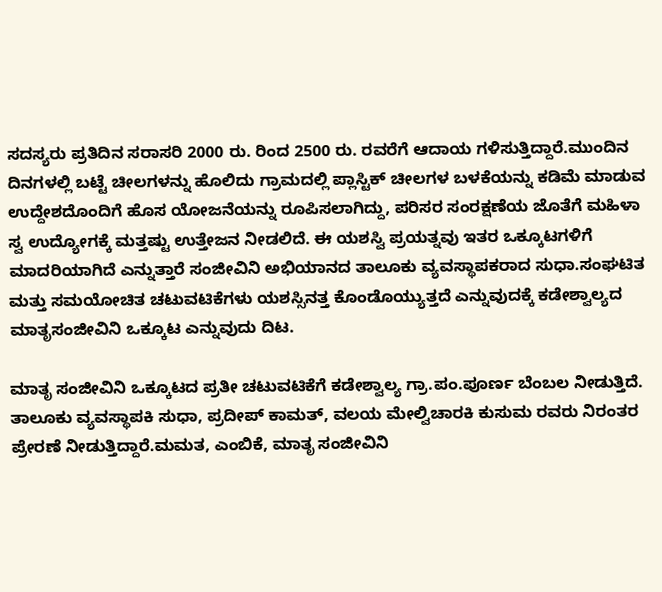ಸದಸ್ಯರು ಪ್ರತಿದಿನ ಸರಾಸರಿ 2000 ರು. ರಿಂದ 2500 ರು. ರವರೆಗೆ ಆದಾಯ ಗಳಿಸುತ್ತಿದ್ದಾರೆ.ಮುಂದಿನ ದಿನಗಳಲ್ಲಿ ಬಟ್ಟೆ ಚೀಲಗಳನ್ನು ಹೊಲಿದು ಗ್ರಾಮದಲ್ಲಿ ಪ್ಲಾಸ್ಟಿಕ್ ಚೀಲಗಳ ಬಳಕೆಯನ್ನು ಕಡಿಮೆ ಮಾಡುವ ಉದ್ದೇಶದೊಂದಿಗೆ ಹೊಸ ಯೋಜನೆಯನ್ನು ರೂಪಿಸಲಾಗಿದ್ದು, ಪರಿಸರ ಸಂರಕ್ಷಣೆಯ ಜೊತೆಗೆ ಮಹಿಳಾ ಸ್ವ ಉದ್ಯೋಗಕ್ಕೆ ಮತ್ತಷ್ಟು ಉತ್ತೇಜನ ನೀಡಲಿದೆ. ಈ ಯಶಸ್ವಿ ಪ್ರಯತ್ನವು ಇತರ ಒಕ್ಕೂಟಗಳಿಗೆ ಮಾದರಿಯಾಗಿದೆ ಎನ್ನುತ್ತಾರೆ ಸಂಜೀವಿನಿ ಅಭಿಯಾನದ ತಾಲೂಕು ವ್ಯವಸ್ಥಾಪಕರಾದ ಸುಧಾ.ಸಂಘಟಿತ ಮತ್ತು ಸಮಯೋಚಿತ ಚಟುವಟಿಕೆಗಳು ಯಶಸ್ಸಿನತ್ತ ಕೊಂಡೊಯ್ಯುತ್ತದೆ ಎನ್ನುವುದಕ್ಕೆ ಕಡೇಶ್ವಾಲ್ಯದ ಮಾತೃಸಂಜೀವಿನಿ‌ ಒಕ್ಕೂಟ ಎನ್ನುವುದು ದಿಟ.

ಮಾತೃ ಸಂಜೀವಿನಿ ಒಕ್ಕೂಟದ ಪ್ರತೀ ಚಟುವಟಿಕೆಗೆ ಕಡೇಶ್ವಾಲ್ಯ ಗ್ರಾ.ಪಂ.ಪೂರ್ಣ ಬೆಂಬಲ‌ ನೀಡುತ್ತಿದೆ. ತಾಲೂಕು ವ್ಯವಸ್ಥಾಪಕಿ ಸುಧಾ, ಪ್ರದೀಪ್‌ ಕಾಮತ್, ವಲಯ ಮೇಲ್ವಿಚಾರಕಿ ಕುಸುಮ ರವರು ನಿರಂತರ ಪ್ರೇರಣೆ‌ ನೀಡುತ್ತಿದ್ದಾರೆ.ಮಮತ, ಎಂಬಿಕೆ, ಮಾತೃ ಸಂಜೀವಿನಿ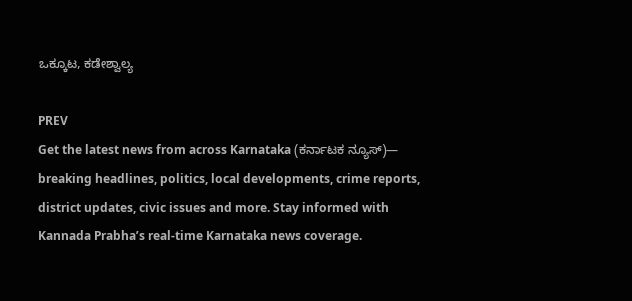ಒಕ್ಕೂಟ, ಕಡೇಶ್ವಾಲ್ಯ

PREV
Get the latest news from across Karnataka (ಕರ್ನಾಟಕ ನ್ಯೂಸ್)— breaking headlines, politics, local developments, crime reports, district updates, civic issues and more. Stay informed with Kannada Prabha’s real‑time Karnataka news coverage.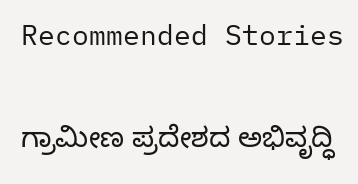Recommended Stories

ಗ್ರಾಮೀಣ ಪ್ರದೇಶದ ಅಭಿವೃದ್ಧಿ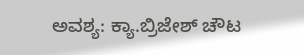ಅವಶ್ಯ: ಕ್ಯಾ.ಬ್ರಿಜೇಶ್ ಚೌಟ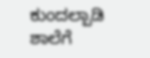ಕುಂದಲ್ಪಾಡಿ ಶಾಲೆಗೆ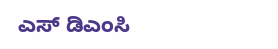ಎಸ್ ಡಿಎಂಸಿ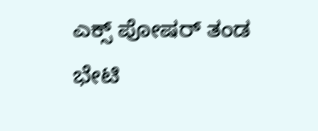ಎಕ್ಸ್ ಪೋಷರ್ ತಂಡ ಭೇಟಿ